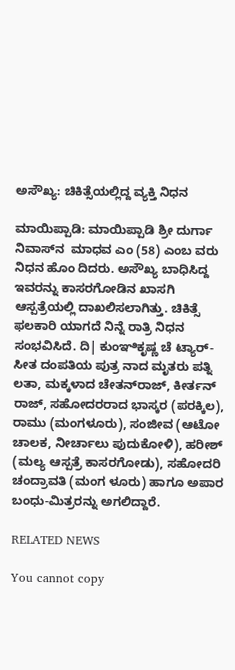ಅಸೌಖ್ಯ: ಚಿಕಿತ್ಸೆಯಲ್ಲಿದ್ದ ವ್ಯಕ್ತಿ ನಿಧನ

ಮಾಯಿಪ್ಪಾಡಿ: ಮಾಯಿಪ್ಪಾಡಿ ಶ್ರೀ ದುರ್ಗಾ ನಿವಾಸ್‌ನ  ಮಾಧವ ಎಂ (58) ಎಂಬ ವರು ನಿಧನ ಹೊಂ ದಿದರು. ಅಸೌಖ್ಯ ಬಾಧಿಸಿದ್ದ ಇವರನ್ನು ಕಾಸರಗೋಡಿನ ಖಾಸಗಿ ಆಸ್ಪತ್ರೆಯಲ್ಲಿ ದಾಖಲಿಸಲಾಗಿತ್ತು. ಚಿಕಿತ್ಸೆ ಫಲಕಾರಿ ಯಾಗದೆ ನಿನ್ನೆ ರಾತ್ರಿ ನಿಧನ ಸಂಭವಿಸಿದೆ. ದಿ| ಕುಂಞಿಕೃಷ್ಣ ಚೆ ಟ್ಯಾರ್-ಸೀತ ದಂಪತಿಯ ಪುತ್ರ ನಾದ ಮೃತರು ಪತ್ನಿ ಲತಾ, ಮಕ್ಕಳಾದ ಚೇತನ್‌ರಾಜ್, ಕೀರ್ತನ್ ರಾಜ್, ಸಹೋದರರಾದ ಭಾಸ್ಕರ (ಪರಕ್ಕಿಲ), ರಾಮು (ಮಂಗಳೂರು), ಸಂಜೀವ (ಆಟೋ ಚಾಲಕ, ನೀರ್ಚಾಲು ಪುದುಕೋಳಿ), ಹರೀಶ್ (ಮಲ್ಯ ಆಸ್ಪತ್ರೆ ಕಾಸರಗೋಡು), ಸಹೋದರಿ ಚಂದ್ರಾವತಿ (ಮಂಗ ಳೂರು) ಹಾಗೂ ಅಪಾರ ಬಂಧು-ಮಿತ್ರರನ್ನು ಅಗಲಿದ್ದಾರೆ.

RELATED NEWS

You cannot copy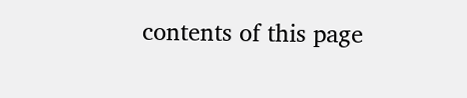contents of this page